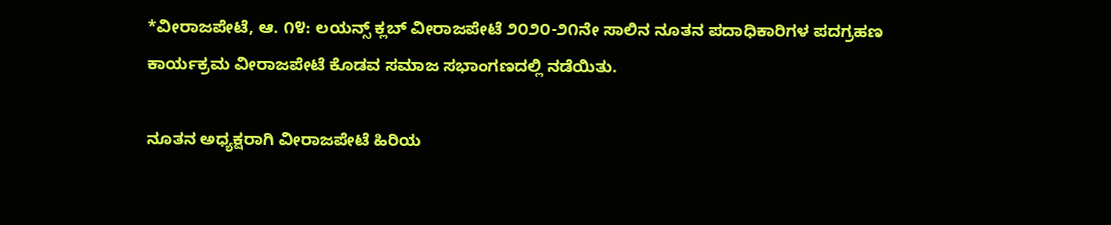*ವೀರಾಜಪೇಟೆ, ಆ. ೧೪: ಲಯನ್ಸ್ ಕ್ಲಬ್ ವೀರಾಜಪೇಟೆ ೨೦೨೦-೨೧ನೇ ಸಾಲಿನ ನೂತನ ಪದಾಧಿಕಾರಿಗಳ ಪದಗ್ರಹಣ ಕಾರ್ಯಕ್ರಮ ವೀರಾಜಪೇಟೆ ಕೊಡವ ಸಮಾಜ ಸಭಾಂಗಣದಲ್ಲಿ ನಡೆಯಿತು.

ನೂತನ ಅಧ್ಯಕ್ಷರಾಗಿ ವೀರಾಜಪೇಟೆ ಹಿರಿಯ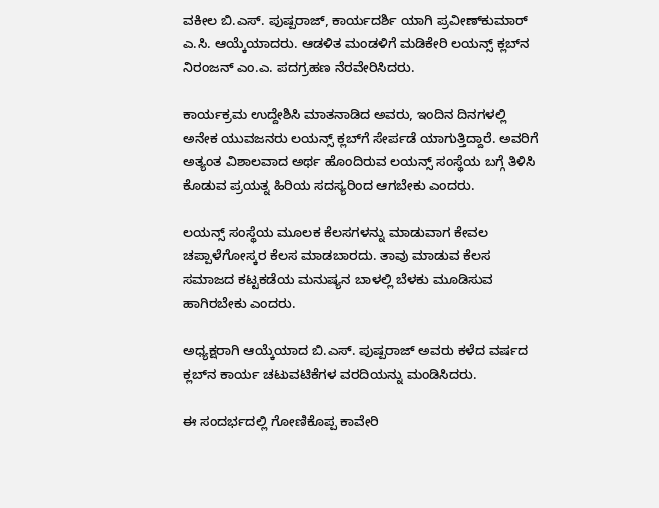ವಕೀಲ ಬಿ.ಎಸ್. ಪುಷ್ಪರಾಜ್, ಕಾರ್ಯದರ್ಶಿ ಯಾಗಿ ಪ್ರವೀಣ್‌ಕುಮಾರ್ ಎ.ಸಿ. ಆಯ್ಕೆಯಾದರು. ಆಡಳಿತ ಮಂಡಳಿಗೆ ಮಡಿಕೇರಿ ಲಯನ್ಸ್ ಕ್ಲಬ್‌ನ ನಿರಂಜನ್ ಎಂ.ಎ. ಪದಗ್ರಹಣ ನೆರವೇರಿಸಿದರು.

ಕಾರ್ಯಕ್ರಮ ಉದ್ದೇಶಿಸಿ ಮಾತನಾಡಿದ ಅವರು, ಇಂದಿನ ದಿನಗಳಲ್ಲಿ ಅನೇಕ ಯುವಜನರು ಲಯನ್ಸ್ ಕ್ಲಬ್‌ಗೆ ಸೇರ್ಪಡೆ ಯಾಗುತ್ತಿದ್ದಾರೆ. ಅವರಿಗೆ ಅತ್ಯಂತ ವಿಶಾಲವಾದ ಅರ್ಥ ಹೊಂದಿರುವ ಲಯನ್ಸ್ ಸಂಸ್ಥೆಯ ಬಗ್ಗೆ ತಿಳಿಸಿ ಕೊಡುವ ಪ್ರಯತ್ನ ಹಿರಿಯ ಸದಸ್ಯರಿಂದ ಆಗಬೇಕು ಎಂದರು.

ಲಯನ್ಸ್ ಸಂಸ್ಥೆಯ ಮೂಲಕ ಕೆಲಸಗಳನ್ನು ಮಾಡುವಾಗ ಕೇವಲ ಚಪ್ಪಾಳೆಗೋಸ್ಕರ ಕೆಲಸ ಮಾಡಬಾರದು. ತಾವು ಮಾಡುವ ಕೆಲಸ ಸಮಾಜದ ಕಟ್ಟಕಡೆಯ ಮನುಷ್ಯನ ಬಾಳಲ್ಲಿ ಬೆಳಕು ಮೂಡಿಸುವ ಹಾಗಿರಬೇಕು ಎಂದರು.

ಅಧ್ಯಕ್ಷರಾಗಿ ಆಯ್ಕೆಯಾದ ಬಿ.ಎಸ್. ಪುಷ್ಪರಾಜ್ ಅವರು ಕಳೆದ ವರ್ಷದ ಕ್ಲಬ್‌ನ ಕಾರ್ಯ ಚಟುವಟಿಕೆಗಳ ವರದಿಯನ್ನು ಮಂಡಿಸಿದರು.

ಈ ಸಂದರ್ಭದಲ್ಲಿ ಗೋಣಿಕೊಪ್ಪ ಕಾವೇರಿ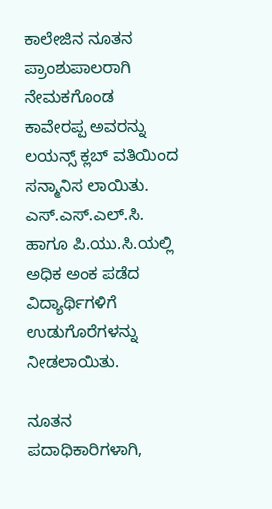ಕಾಲೇಜಿನ ನೂತನ ಪ್ರಾಂಶುಪಾಲರಾಗಿ ನೇಮಕಗೊಂಡ ಕಾವೇರಪ್ಪ ಅವರನ್ನು ಲಯನ್ಸ್ ಕ್ಲಬ್ ವತಿಯಿಂದ ಸನ್ಮಾನಿಸ ಲಾಯಿತು. ಎಸ್.ಎಸ್.ಎಲ್.ಸಿ. ಹಾಗೂ ಪಿ.ಯು.ಸಿ.ಯಲ್ಲಿ ಅಧಿಕ ಅಂಕ ಪಡೆದ ವಿದ್ಯಾರ್ಥಿಗಳಿಗೆ ಉಡುಗೊರೆಗಳನ್ನು ನೀಡಲಾಯಿತು.

ನೂತನ ಪದಾಧಿಕಾರಿಗಳಾಗಿ,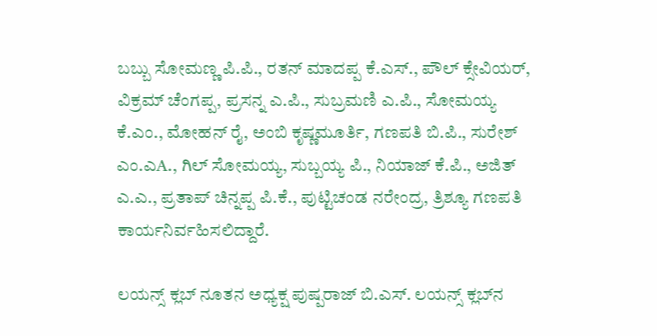ಬಬ್ಬು ಸೋಮಣ್ಣ ಪಿ.ಪಿ., ರತನ್ ಮಾದಪ್ಪ ಕೆ.ಎಸ್., ಪೌಲ್ ಕ್ಸೇವಿಯರ್, ವಿಕ್ರಮ್ ಚೆಂಗಪ್ಪ, ಪ್ರಸನ್ನ ಎ.ಪಿ., ಸುಬ್ರಮಣಿ ಎ.ಪಿ., ಸೋಮಯ್ಯ ಕೆ.ಎಂ., ಮೋಹನ್ ರೈ, ಅಂಬಿ ಕೃಷ್ಣಮೂರ್ತಿ, ಗಣಪತಿ ಬಿ.ಪಿ., ಸುರೇಶ್ ಎಂ.ಎA., ಗಿಲ್ ಸೋಮಯ್ಯ, ಸುಬ್ಬಯ್ಯ ಪಿ., ನಿಯಾಜ್ ಕೆ.ಪಿ., ಅಜಿತ್ ಎ.ಎ., ಪ್ರತಾಪ್ ಚಿನ್ನಪ್ಪ ಪಿ.ಕೆ., ಪುಟ್ಟಿಚಂಡ ನರೇಂದ್ರ, ತ್ರಿಶ್ಯೂ ಗಣಪತಿ ಕಾರ್ಯನಿರ್ವಹಿಸಲಿದ್ದಾರೆ.

ಲಯನ್ಸ್ ಕ್ಲಬ್ ನೂತನ ಅಧ್ಯಕ್ಷ ಪುಷ್ಪರಾಜ್ ಬಿ.ಎಸ್. ಲಯನ್ಸ್ ಕ್ಲಬ್‌ನ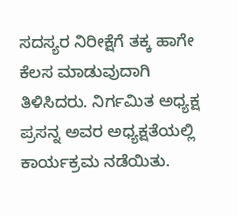ಸದಸ್ಯರ ನಿರೀಕ್ಷೆಗೆ ತಕ್ಕ ಹಾಗೇ ಕೆಲಸ ಮಾಡುವುದಾಗಿ ತಿಳಿಸಿದರು. ನಿರ್ಗಮಿತ ಅಧ್ಯಕ್ಷ ಪ್ರಸನ್ನ ಅವರ ಅಧ್ಯಕ್ಷತೆಯಲ್ಲಿ ಕಾರ್ಯಕ್ರಮ ನಡೆಯಿತು.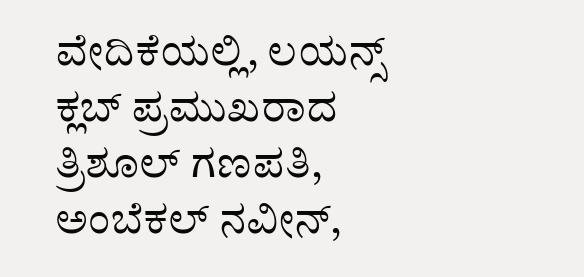ವೇದಿಕೆಯಲ್ಲಿ, ಲಯನ್ಸ್ ಕ್ಲಬ್ ಪ್ರಮುಖರಾದ ತ್ರಿಶೂಲ್ ಗಣಪತಿ, ಅಂಬೆಕಲ್ ನವೀನ್,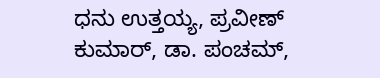ಧನು ಉತ್ತಯ್ಯ, ಪ್ರವೀಣ್ ಕುಮಾರ್, ಡಾ. ಪಂಚಮ್,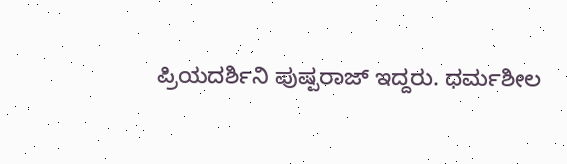ಪ್ರಿಯದರ್ಶಿನಿ ಪುಷ್ಪರಾಜ್ ಇದ್ದರು. ಧರ್ಮಶೀಲ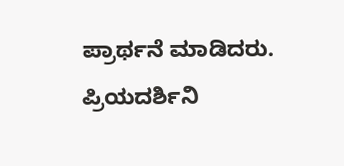ಪ್ರಾರ್ಥನೆ ಮಾಡಿದರು. ಪ್ರಿಯದರ್ಶಿನಿ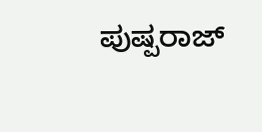ಪುಷ್ಪರಾಜ್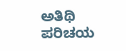ಅತಿಥಿ ಪರಿಚಯ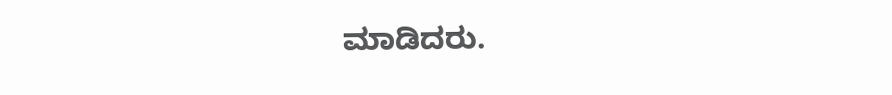ಮಾಡಿದರು.